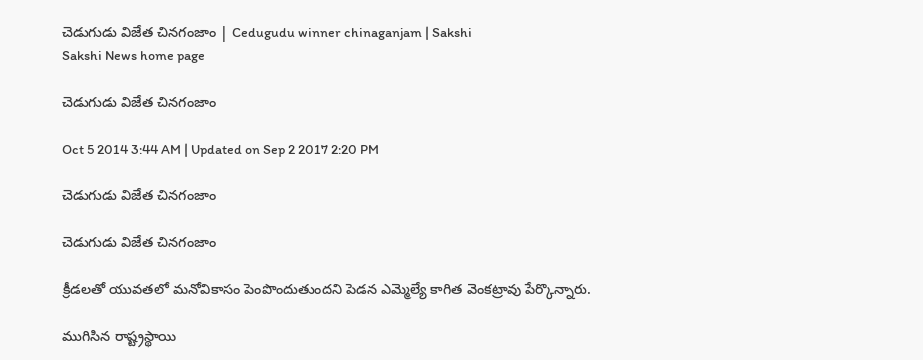చెడుగుడు విజేత చినగంజాం | Cedugudu winner chinaganjam | Sakshi
Sakshi News home page

చెడుగుడు విజేత చినగంజాం

Oct 5 2014 3:44 AM | Updated on Sep 2 2017 2:20 PM

చెడుగుడు విజేత చినగంజాం

చెడుగుడు విజేత చినగంజాం

క్రీడలతో యువతలో మనోవికాసం పెంపొందుతుందని పెడన ఎమ్మెల్యే కాగిత వెంకట్రావు పేర్కొన్నారు.

ముగిసిన రాష్ట్రస్థాయి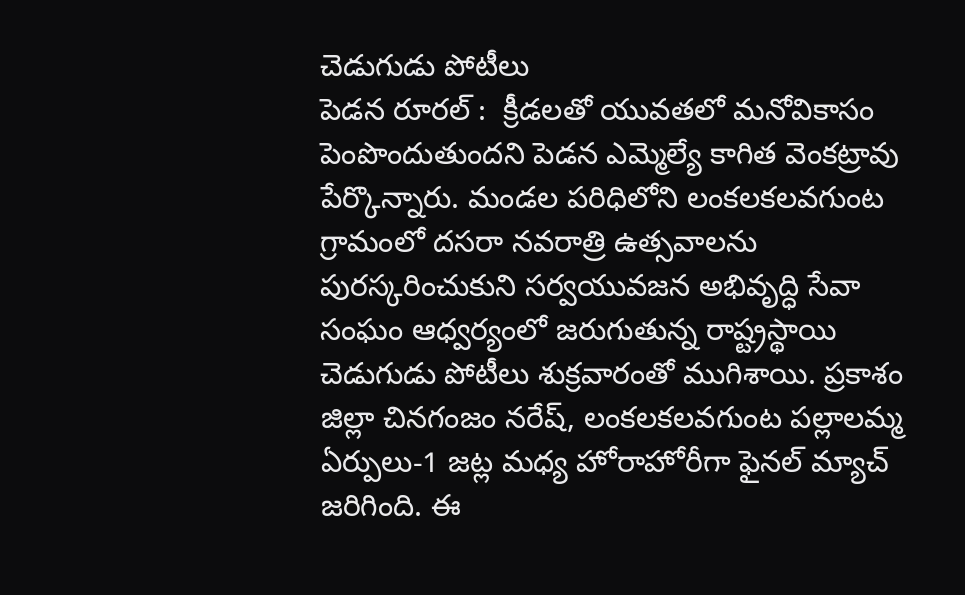చెడుగుడు పోటీలు
పెడన రూరల్ :  క్రీడలతో యువతలో మనోవికాసం పెంపొందుతుందని పెడన ఎమ్మెల్యే కాగిత వెంకట్రావు పేర్కొన్నారు. మండల పరిధిలోని లంకలకలవగుంట గ్రామంలో దసరా నవరాత్రి ఉత్సవాలను పురస్కరించుకుని సర్వయువజన అభివృద్ధి సేవా సంఘం ఆధ్వర్యంలో జరుగుతున్న రాష్ట్రస్థాయి చెడుగుడు పోటీలు శుక్రవారంతో ముగిశాయి. ప్రకాశం జిల్లా చినగంజం నరేష్, లంకలకలవగుంట పల్లాలమ్మ ఏర్పులు-1 జట్ల మధ్య హోరాహోరీగా ఫైనల్ మ్యాచ్ జరిగింది. ఈ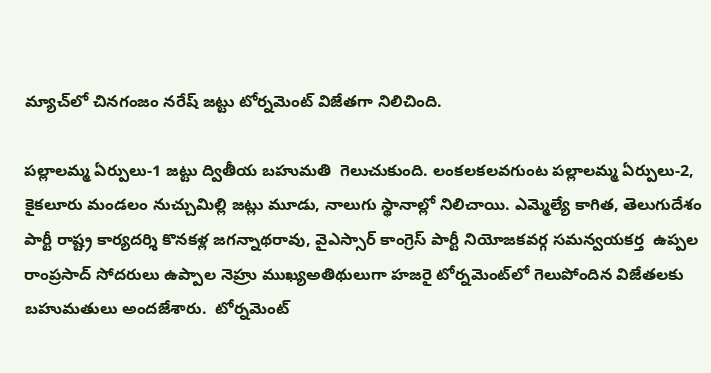మ్యాచ్‌లో చినగంజం నరేష్ జట్టు టోర్నమెంట్ విజేతగా నిలిచింది.

పల్లాలమ్మ ఏర్పులు-1 జట్టు ద్వితీయ బహుమతి  గెలుచుకుంది. లంకలకలవగుంట పల్లాలమ్మ ఏర్పులు-2, కైకలూరు మండలం నుచ్చుమిల్లి జట్లు మూడు, నాలుగు స్థానాల్లో నిలిచాయి. ఎమ్మెల్యే కాగిత, తెలుగుదేశం పార్టీ రాష్ట్ర కార్యదర్శి కొనకళ్ల జగన్నాథరావు, వైఎస్సార్ కాంగ్రెస్ పార్టీ నియోజకవర్గ సమన్వయకర్త  ఉప్పల రాంప్రసాద్ సోదరులు ఉప్పాల నెహ్రు ముఖ్యఅతిథులుగా హజరై టోర్నమెంట్‌లో గెలుపోందిన విజేతలకు బహుమతులు అందజేశారు.  టోర్నమెంట్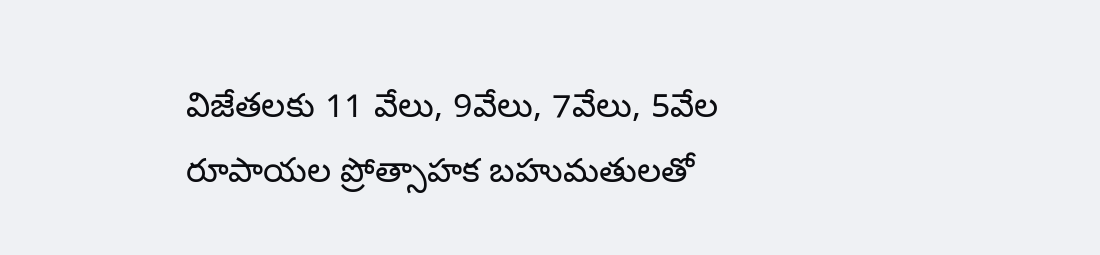విజేతలకు 11 వేలు, 9వేలు, 7వేలు, 5వేల రూపాయల ప్రోత్సాహక బహుమతులతో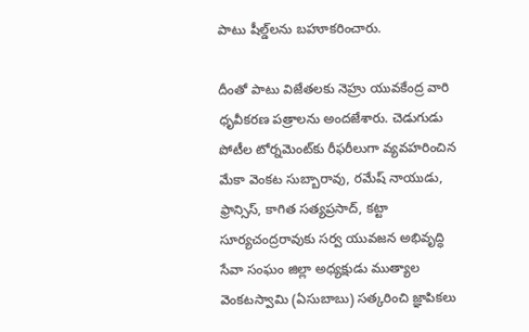పాటు షీల్డ్‌లను బహూకరించారు.

దీంతో పాటు విజేతలకు నెహ్రు యువకేంద్ర వారి ధృవీకరణ పత్రాలను అందజేశారు. చెడుగుడు పోటీల టోర్నమెంట్‌కు రీఫరీలుగా వ్యవహరించిన మేకా వెంకట సుబ్బారావు, రమేష్ నాయుడు, ఫ్రాన్సిస్, కాగిత సత్యప్రసాద్, కట్టా సూర్యచంద్రరావుకు సర్వ యువజన అభివృద్ధి సేవా సంఘం జిల్లా అధ్యక్షుడు ముత్యాల వెంకటస్వామి (ఏసుబాబు) సత్కరించి జ్ఞాపికలు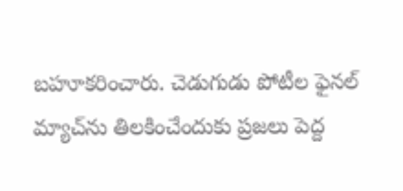బహూకరించారు. చెడుగుడు పోటీల ఫైనల్ మ్యాచ్‌ను తిలకించేందుకు ప్రజలు పెద్ద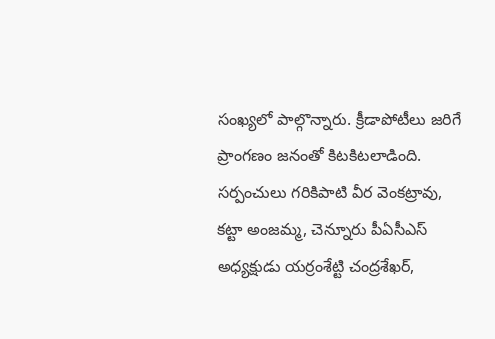సంఖ్యలో పాల్గొన్నారు. క్రీడాపోటీలు జరిగే ప్రాంగణం జనంతో కిటకిటలాడింది.  సర్పంచులు గరికిపాటి వీర వెంకట్రావు, కట్టా అంజమ్మ, చెన్నూరు పీఏసీఎస్ అధ్యక్షుడు యర్రంశేట్టి చంద్రశేఖర్,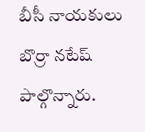బీసీ నాయకులు బొర్రా నటేష్ పాల్గొన్నారు.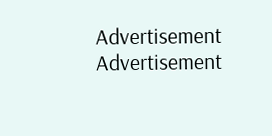Advertisement
Advertisement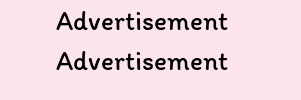Advertisement
Advertisement